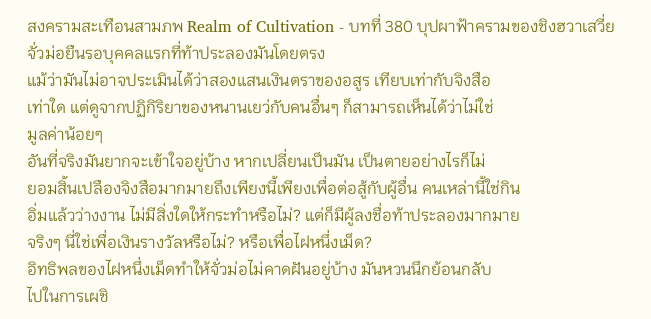สงครามสะเทือนสามภพ Realm of Cultivation - บทที่ 380 บุปผาฟ้าครามของชิงฮวาเสวี่ย
จั่วม่อยืนรอบุคคลแรกที่ท้าประลองมันโดยตรง
แม้ว่ามันไม่อาจประเมินได้ว่าสองแสนเงินตราของอสูร เทียบเท่ากับจิงสือ
เท่าใด แต่ดูจากปฏิกิริยาของหนานเยว่กับคนอื่นๆ ก็สามารถเห็นได้ว่าไม่ใช่
มูลค่าน้อยๆ
อันที่จริงมันยากจะเข้าใจอยู่บ้าง หากเปลี่ยนเป็นมัน เป็นตายอย่างไรก็ไม่
ยอมสิ้นเปลืองจิงสือมากมายถึงเพียงนี้เพียงเพื่อต่อสู้กับผู้อื่น คนเหล่านี้ใช่กิน
อิ่มแล้วว่างงาน ไม่มีสิ่งใดให้กระทำหรือไม่? แต่ก็มีผู้ลงชื่อท้าประลองมากมาย
จริงๆ นี่ใช่เพื่อเงินรางวัลหรือไม่? หรือเพื่อไฝหนึ่งเม็ด?
อิทธิพลของไฝหนึ่งเม็ดทำให้จั่วม่อไม่คาดฝันอยู่บ้าง มันหวนนึกย้อนกลับ
ไปในการเผชิ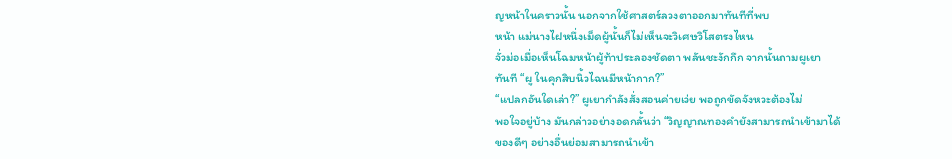ญหน้าในคราวนั้น นอกจากใช้ศาสตร์ลวงตาออกมาทันทีที่พบ
หน้า แม่นางไฝหนึ่งเม็ดผู้นั้นก็ไม่เห็นจะวิเศษวิโสตรงไหน
จั่วม่อเมื่อเห็นโฉมหน้าผู้ท้าประลองชัดตา พลันชะงักกึก จากนั้นถามผูเยา
ทันที “ผู ในคุกสิบนิ้วไฉนมีหน้ากาก?”
“แปลกอันใดเล่า?” ผูเยากำลังสั่งสอนค่ายเว่ย พอถูกขัดจังหวะต้องไม่
พอใจอยู่บ้าง มันกล่าวอย่างอดกลั้นว่า “วิญญาณทองคำยังสามารถนำเข้ามาได้
ของดีๆ อย่างอื่นย่อมสามารถนำเข้า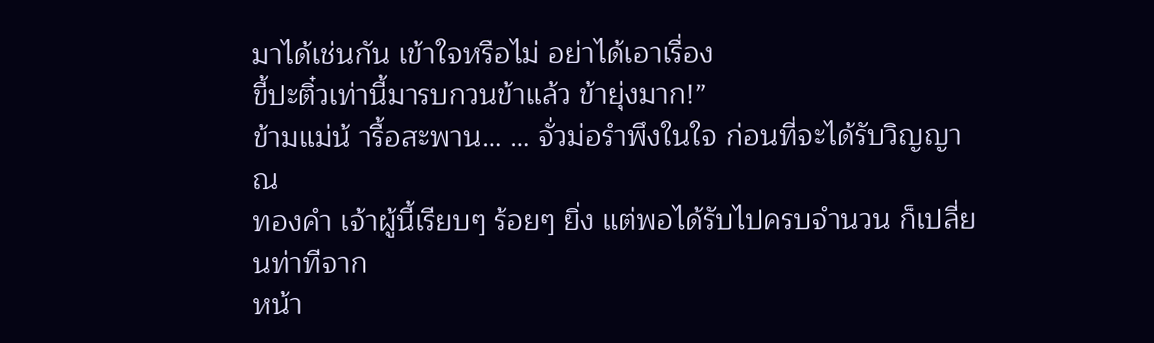มาได้เช่นกัน เข้าใจหรือไม่ อย่าได้เอาเรื่อง
ขี้ปะติ๋วเท่านี้มารบกวนข้าแล้ว ข้ายุ่งมาก!”
ข้ามแม่น้ ารื้อสะพาน… … จั่วม่อรำพึงในใจ ก่อนที่จะได้รับวิญญาณ
ทองคำ เจ้าผู้นี้เรียบๆ ร้อยๆ ยิ่ง แต่พอได้รับไปครบจำนวน ก็เปลี่ยนท่าทีจาก
หน้า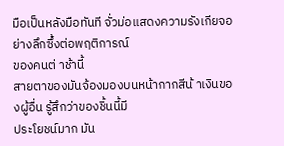มือเป็นหลังมือทันที จั่วม่อแสดงความรังเกียจอย่างลึกซึ้งต่อพฤติการณ์
ของคนต่ าช้านี้
สายตาของมันจ้องมองบนหน้ากากสีน้ าเงินของผู้อื่น รู้สึกว่าของชิ้นนี้มี
ประโยชน์มาก มัน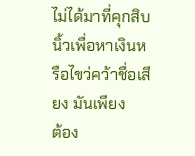ไม่ได้มาที่คุกสิบนิ้วเพื่อหาเงินหรือไขว่คว้าชื่อเสียง มันเพียง
ต้อง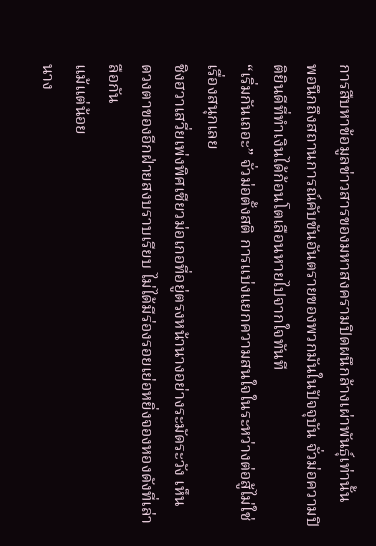การสืบหาข้อมูลข่าวสารของมหาสงครามปิดผนึกล้างเผ่าพันธุ์เท่านั้น
พอนึกถึงสถานการณ์คับขันอันตรายของพวกมันในปัจจุบัน จั่วม่อความปิ
ติยินดีที่ทำเงินได้ก้อนโตเลือนหายไปจากใจทันที
“เริ่มกันเถอะ” จั่วม่อตั้งสติ การแบ่งแยกความสนใจในระหว่างต่อสู้ไม่ใช่
เรื่องสนุกเลย
ชิงฮวาเสวี่ยเพ่งพิศเซียวม่อเกอที่อยู่ตรงหน้านางอย่างระมัดระวัง เห็น
ดวงตาของอีกฝ่ายสงบราบเรียบ ไม่ได้มีร่องรอยเย่อหยิ่งจองหองดังที่เล่าลือกัน
แม้แต่น้อย
นาง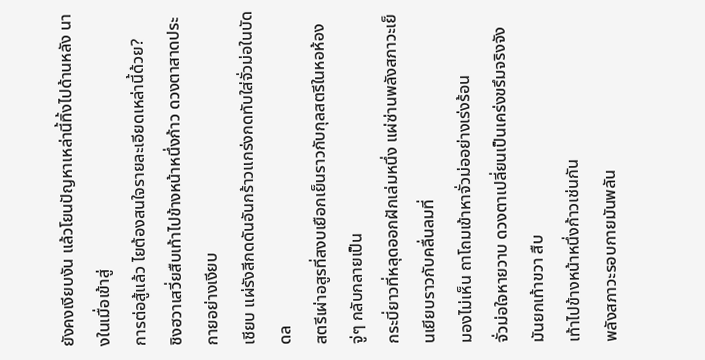ยังคงเงียบงัน แล้วโยนปัญหาเหล่านี้ทิ้งไปด้านหลัง นางในเมื่อเข้าสู่
การต่อสู้แล้ว ไยต้องสนใจรายละเอียดเหล่านี้ด้วย?
ชิงฮวาเสวี่ยสืบเท้าไปข้างหน้าหนึ่งก้าว ดวงตาสาดประกายอย่างเงียบ
เชียบ แผ่รังสีกดดันอันกร้าวแกร่งกดทับใส่จั่วม่อในบัดดล
สตรีเผ่าอสูรที่สงบเยือกเย็นราวกับกุลสตรีในหอห้อง จู่ๆ กลับกลายเป็น
กระบี่ยาวที่หลุดออกฝักเล่มหนึ่ง แผ่ซ่านพลังสภาวะเย็นเยียบราวกับคลื่นลมที่
มองไม่เห็น ถาโถมเข้าหาจั่วม่ออย่างเร่งร้อน
จั่วม่อใจหายวาบ ดวงตาเปลี่ยนเป็นเคร่งขรึมจริงจัง มันยกเท้าขวา สืบ
เท้าไปข้างหน้าหนึ่งก้าวเช่นกัน
พลังสภาวะรอบกายมันพลัน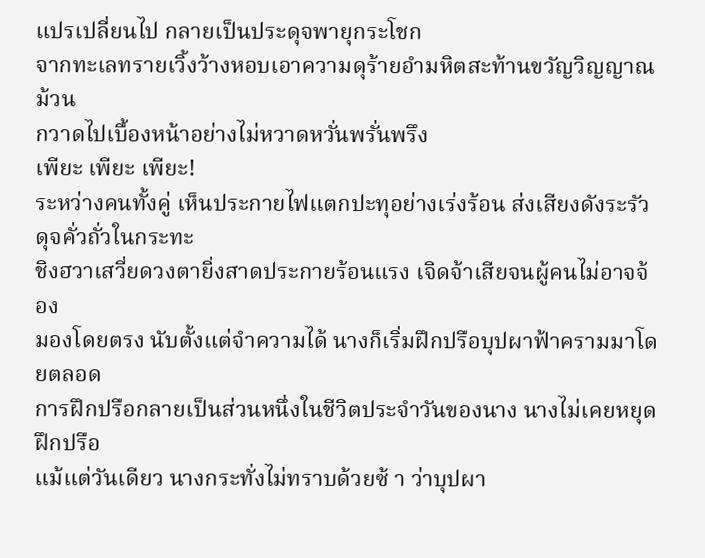แปรเปลี่ยนไป กลายเป็นประดุจพายุกระโชก
จากทะเลทรายเวิ้งว้างหอบเอาความดุร้ายอำมหิตสะท้านขวัญวิญญาณ ม้วน
กวาดไปเบื้องหน้าอย่างไม่หวาดหวั่นพรั่นพรึง
เพียะ เพียะ เพียะ!
ระหว่างคนทั้งคู่ เห็นประกายไฟแตกปะทุอย่างเร่งร้อน ส่งเสียงดังระรัว
ดุจคั่วถั่วในกระทะ
ชิงฮวาเสวี่ยดวงตายิ่งสาดประกายร้อนแรง เจิดจ้าเสียจนผู้คนไม่อาจจ้อง
มองโดยตรง นับตั้งแต่จำความได้ นางก็เริ่มฝึกปรือบุปผาฟ้าครามมาโดยตลอด
การฝึกปรือกลายเป็นส่วนหนึ่งในชีวิตประจำวันของนาง นางไม่เคยหยุดฝึกปรือ
แม้แต่วันเดียว นางกระทั่งไม่ทราบด้วยซ้ า ว่าบุปผา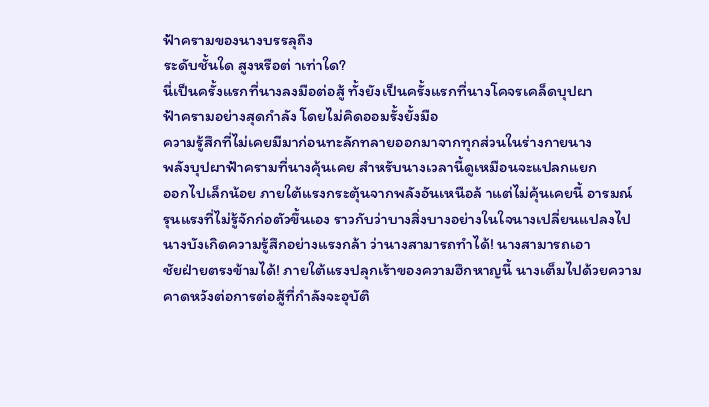ฟ้าครามของนางบรรลุถึง
ระดับชั้นใด สูงหรือต่ าเท่าใด?
นี่เป็นครั้งแรกที่นางลงมือต่อสู้ ทั้งยังเป็นครั้งแรกที่นางโคจรเคล็ดบุปผา
ฟ้าครามอย่างสุดกำลัง โดยไม่คิดออมรั้งยั้งมือ
ความรู้สึกที่ไม่เคยมีมาก่อนทะลักทลายออกมาจากทุกส่วนในร่างกายนาง
พลังบุปผาฟ้าครามที่นางคุ้นเคย สำหรับนางเวลานี้ดูเหมือนจะแปลกแยก
ออกไปเล็กน้อย ภายใต้แรงกระตุ้นจากพลังอันเหนือล้ าแต่ไม่คุ้นเคยนี้ อารมณ์
รุนแรงที่ไม่รู้จักก่อตัวขึ้นเอง ราวกับว่าบางสิ่งบางอย่างในใจนางเปลี่ยนแปลงไป
นางบังเกิดความรู้สึกอย่างแรงกล้า ว่านางสามารถทำได้! นางสามารถเอา
ชัยฝ่ายตรงข้ามได้! ภายใต้แรงปลุกเร้าของความฮึกหาญนี้ นางเต็มไปด้วยความ
คาดหวังต่อการต่อสู้ที่กำลังจะอุบัติ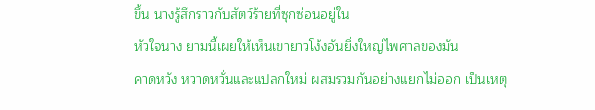ขึ้น นางรู้สึกราวกับสัตว์ร้ายที่ซุกซ่อนอยู่ใน
หัวใจนาง ยามนี้เผยให้เห็นเขายาวโง้งอันยิ่งใหญ่ไพศาลของมัน
คาดหวัง หวาดหวั่นและแปลกใหม่ ผสมรวมกันอย่างแยกไม่ออก เป็นเหตุ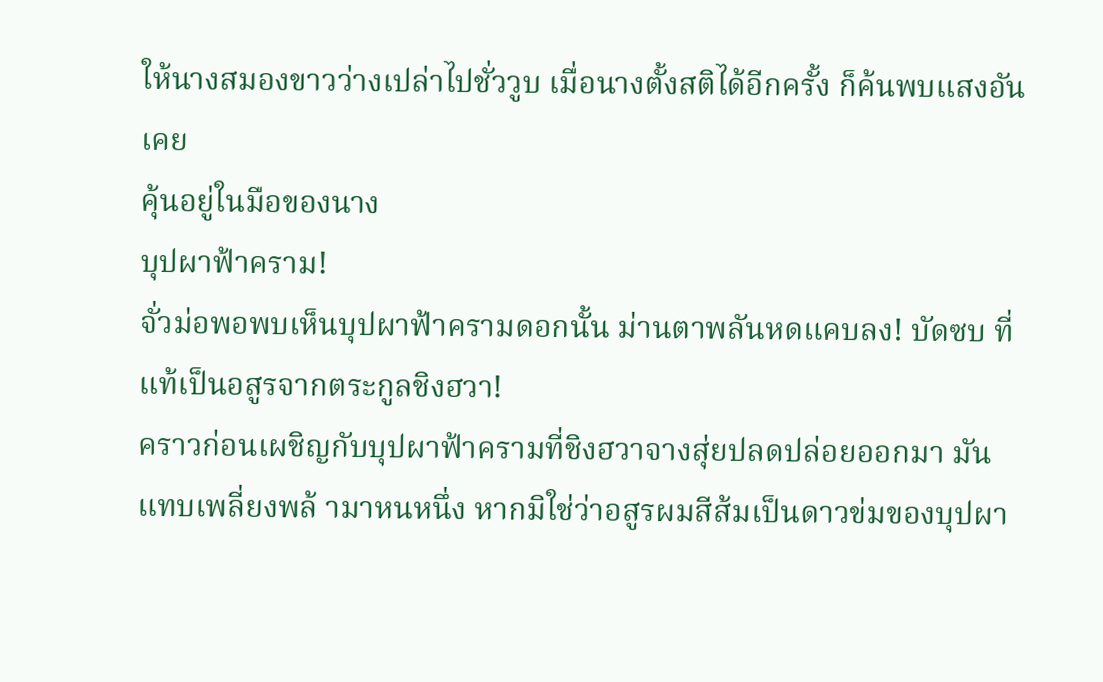ให้นางสมองขาวว่างเปล่าไปชั่ววูบ เมื่อนางตั้งสติได้อีกครั้ง ก็ค้นพบแสงอันเคย
คุ้นอยู่ในมือของนาง
บุปผาฟ้าคราม!
จั่วม่อพอพบเห็นบุปผาฟ้าครามดอกนั้น ม่านตาพลันหดแคบลง! บัดซบ ที่
แท้เป็นอสูรจากตระกูลชิงฮวา!
คราวก่อนเผชิญกับบุปผาฟ้าครามที่ชิงฮวาจางสุ่ยปลดปล่อยออกมา มัน
แทบเพลี่ยงพล้ ามาหนหนึ่ง หากมิใช่ว่าอสูรผมสีส้มเป็นดาวข่มของบุปผา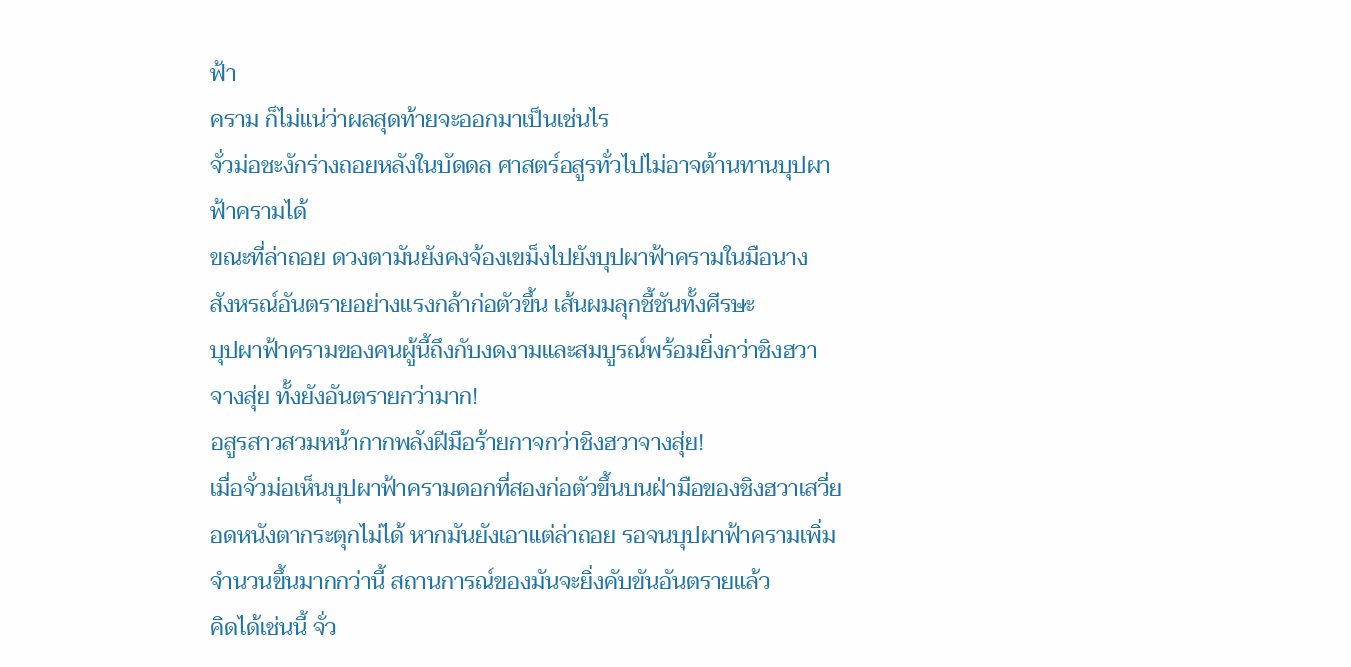ฟ้า
คราม ก็ไม่แน่ว่าผลสุดท้ายจะออกมาเป็นเช่นไร
จั่วม่อชะงักร่างถอยหลังในบัดดล ศาสตร์อสูรทั่วไปไม่อาจต้านทานบุปผา
ฟ้าครามได้
ขณะที่ล่าถอย ดวงตามันยังคงจ้องเขม็งไปยังบุปผาฟ้าครามในมือนาง
สังหรณ์อันตรายอย่างแรงกล้าก่อตัวขึ้น เส้นผมลุกชี้ชันทั้งศีรษะ
บุปผาฟ้าครามของคนผู้นี้ถึงกับงดงามและสมบูรณ์พร้อมยิ่งกว่าชิงฮวา
จางสุ่ย ทั้งยังอันตรายกว่ามาก!
อสูรสาวสวมหน้ากากพลังฝีมือร้ายกาจกว่าชิงฮวาจางสุ่ย!
เมื่อจั่วม่อเห็นบุปผาฟ้าครามดอกที่สองก่อตัวขึ้นบนฝ่ามือของชิงฮวาเสวี่ย
อดหนังตากระตุกไม่ได้ หากมันยังเอาแต่ล่าถอย รอจนบุปผาฟ้าครามเพิ่ม
จำนวนขึ้นมากกว่านี้ สถานการณ์ของมันจะยิ่งคับขันอันตรายแล้ว
คิดได้เช่นนี้ จั่ว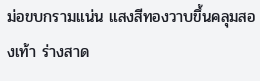ม่อขบกรามแน่น แสงสีทองวาบขึ้นคลุมสองเท้า ร่างสาด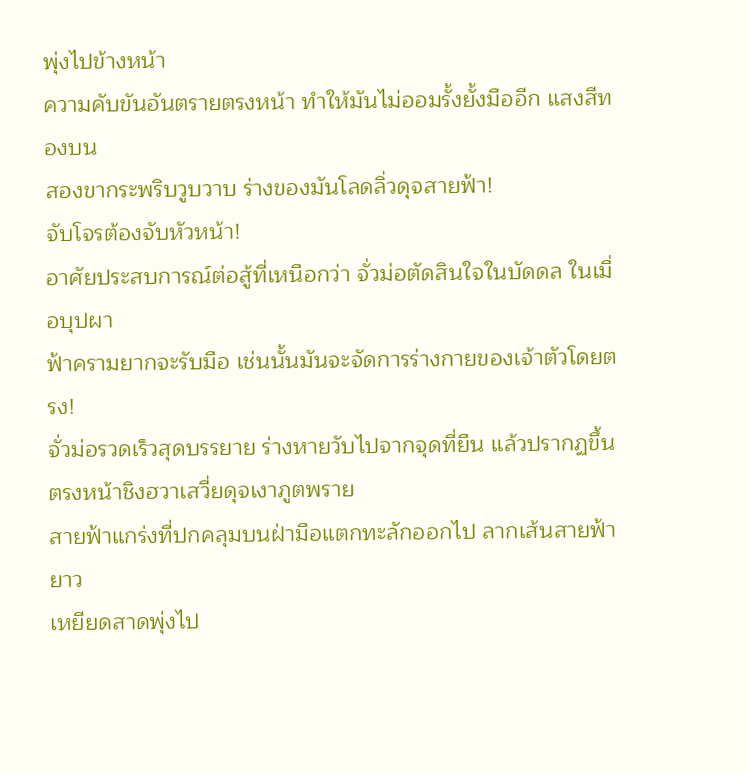พุ่งไปข้างหน้า
ความคับขันอันตรายตรงหน้า ทำให้มันไม่ออมรั้งยั้งมืออีก แสงสีทองบน
สองขากระพริบวูบวาบ ร่างของมันโลดลิ่วดุจสายฟ้า!
จับโจรต้องจับหัวหน้า!
อาศัยประสบการณ์ต่อสู้ที่เหนือกว่า จั่วม่อตัดสินใจในบัดดล ในเมื่อบุปผา
ฟ้าครามยากจะรับมือ เช่นนั้นมันจะจัดการร่างกายของเจ้าตัวโดยตรง!
จั่วม่อรวดเร็วสุดบรรยาย ร่างหายวับไปจากจุดที่ยืน แล้วปรากฏขึ้น
ตรงหน้าชิงฮวาเสวี่ยดุจเงาภูตพราย
สายฟ้าแกร่งที่ปกคลุมบนฝ่ามือแตกทะลักออกไป ลากเส้นสายฟ้ายาว
เหยียดสาดพุ่งไป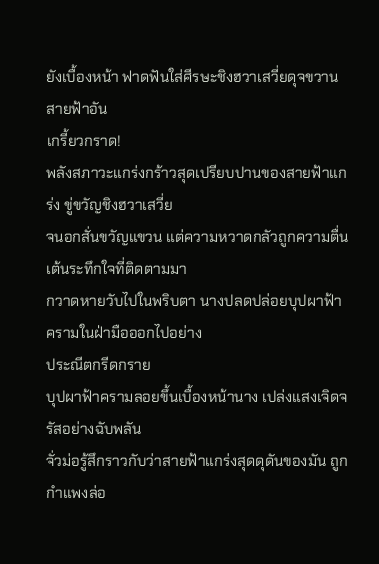ยังเบื้องหน้า ฟาดฟันใส่ศีรษะชิงฮวาเสวี่ยดุจขวานสายฟ้าอัน
เกรี้ยวกราด!
พลังสภาวะแกร่งกร้าวสุดเปรียบปานของสายฟ้าแกร่ง ขู่ขวัญชิงฮวาเสวี่ย
จนอกสั่นขวัญแขวน แต่ความหวาดกลัวถูกความตื่นเต้นระทึกใจที่ติดตามมา
กวาดหายวับไปในพริบตา นางปลดปล่อยบุปผาฟ้าครามในฝ่ามือออกไปอย่าง
ประณีตกรีดกราย
บุปผาฟ้าครามลอยขึ้นเบื้องหน้านาง เปล่งแสงเจิดจรัสอย่างฉับพลัน
จั่วม่อรู้สึกราวกับว่าสายฟ้าแกร่งสุดดุดันของมัน ถูกกำแพงล่อ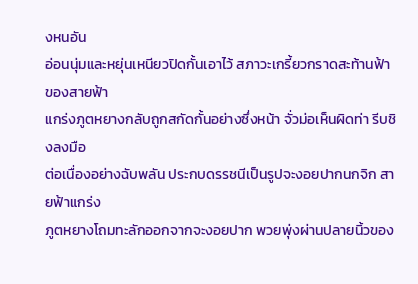งหนอัน
อ่อนนุ่มและหยุ่นเหนียวปิดกั้นเอาไว้ สภาวะเกรี้ยวกราดสะท้านฟ้าของสายฟ้า
แกร่งภูตหยางกลับถูกสกัดกั้นอย่างซึ่งหน้า จั่วม่อเห็นผิดท่า รีบชิงลงมือ
ต่อเนื่องอย่างฉับพลัน ประกบดรรชนีเป็นรูปจะงอยปากนกจิก สายฟ้าแกร่ง
ภูตหยางโถมทะลักออกจากจะงอยปาก พวยพุ่งผ่านปลายนิ้วของ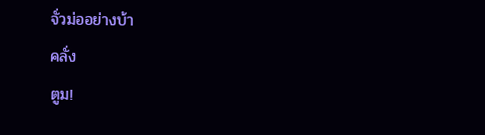จั่วม่ออย่างบ้า
คลั่ง
ตูม!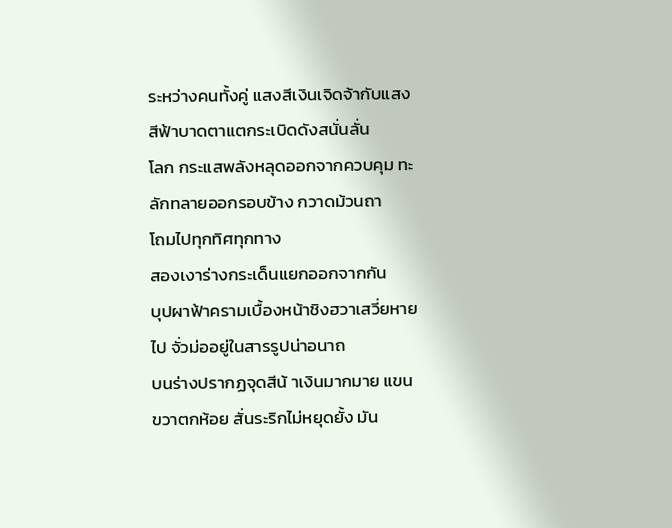ระหว่างคนทั้งคู่ แสงสีเงินเจิดจ้ากับแสงสีฟ้าบาดตาแตกระเบิดดังสนั่นลั่น
โลก กระแสพลังหลุดออกจากควบคุม ทะลักทลายออกรอบข้าง กวาดม้วนถา
โถมไปทุกทิศทุกทาง
สองเงาร่างกระเด็นแยกออกจากกัน
บุปผาฟ้าครามเบื้องหน้าชิงฮวาเสวี่ยหายไป จั่วม่ออยู่ในสารรูปน่าอนาถ
บนร่างปรากฏจุดสีน้ าเงินมากมาย แขนขวาตกห้อย สั่นระริกไม่หยุดยั้ง มัน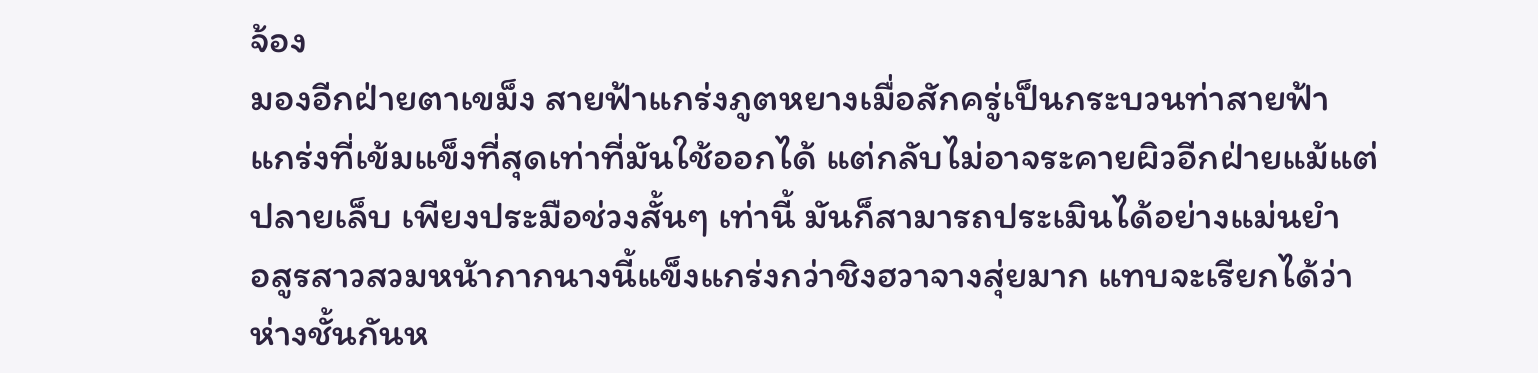จ้อง
มองอีกฝ่ายตาเขม็ง สายฟ้าแกร่งภูตหยางเมื่อสักครู่เป็นกระบวนท่าสายฟ้า
แกร่งที่เข้มแข็งที่สุดเท่าที่มันใช้ออกได้ แต่กลับไม่อาจระคายผิวอีกฝ่ายแม้แต่
ปลายเล็บ เพียงประมือช่วงสั้นๆ เท่านี้ มันก็สามารถประเมินได้อย่างแม่นยำ
อสูรสาวสวมหน้ากากนางนี้แข็งแกร่งกว่าชิงฮวาจางสุ่ยมาก แทบจะเรียกได้ว่า
ห่างชั้นกันห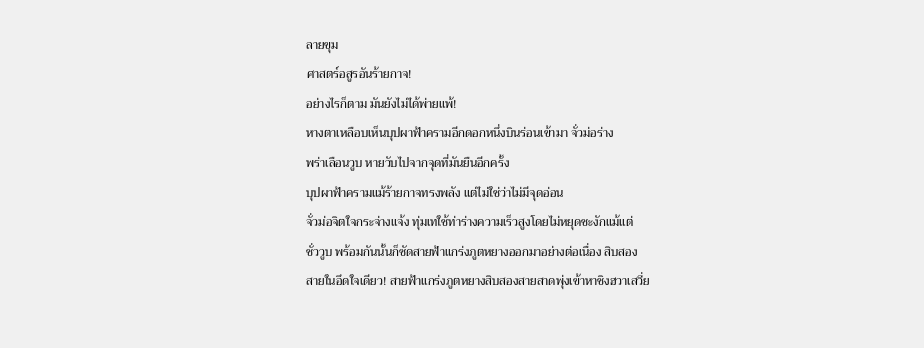ลายขุม
ศาสตร์อสูรอันร้ายกาจ!
อย่างไรก็ตาม มันยังไม่ได้พ่ายแพ้!
หางตาเหลือบเห็นบุปผาฟ้าครามอีกดอกหนึ่งบินร่อนเข้ามา จั่วม่อร่าง
พร่าเลือนวูบ หายวับไปจากจุดที่มันยืนอีกครั้ง
บุปผาฟ้าครามแม้ร้ายกาจทรงพลัง แต่ไม่ใช่ว่าไม่มีจุดอ่อน
จั่วม่อจิตใจกระจ่างแจ้ง ทุ่มเทใช้ท่าร่างความเร็วสูงโดยไม่หยุดชะงักแม้แต่
ชั่ววูบ พร้อมกันนั้นก็ซัดสายฟ้าแกร่งภูตหยางออกมาอย่างต่อเนื่อง สิบสอง
สายในอึดใจเดียว! สายฟ้าแกร่งภูตหยางสิบสองสายสาดพุ่งเข้าหาชิงฮวาเสวี่ย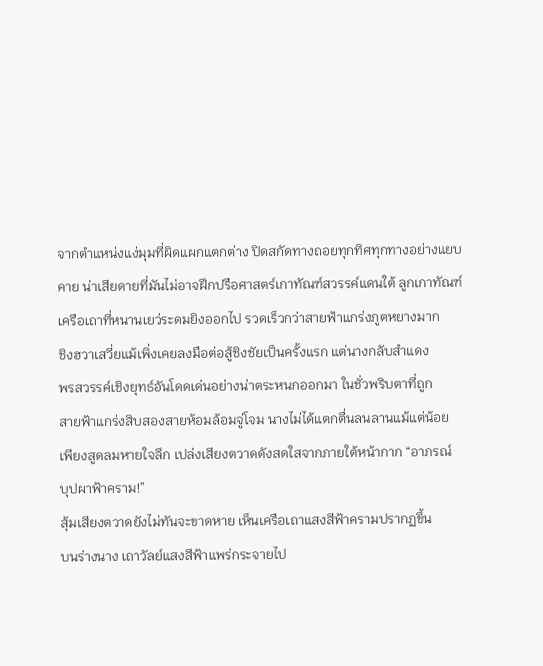จากตำแหน่งแง่มุมที่ผิดแผกแตกต่าง ปิดสกัดทางถอยทุกทิศทุกทางอย่างแยบ
คาย น่าเสียดายที่มันไม่อาจฝึกปรือศาสตร์เกาทัณฑ์สวรรค์แดนใต้ ลูกเกาทัณฑ์
เครือเถาที่หนานเยว่ระดมยิงออกไป รวดเร็วกว่าสายฟ้าแกร่งภูตหยางมาก
ชิงฮวาเสวี่ยแม้เพิ่งเคยลงมือต่อสู้ชิงชัยเป็นครั้งแรก แต่นางกลับสำแดง
พรสวรรค์เชิงยุทธ์อันโดดเด่นอย่างน่าตระหนกออกมา ในชั่วพริบตาที่ถูก
สายฟ้าแกร่งสิบสองสายห้อมล้อมจู่โจม นางไม่ได้แตกตื่นลนลานแม้แต่น้อย
เพียงสูดลมหายใจลึก เปล่งเสียงตวาดดังสดใสจากภายใต้หน้ากาก “อาภรณ์
บุปผาฟ้าคราม!”
สุ้มเสียงตวาดยังไม่ทันจะขาดหาย เห็นเครือเถาแสงสีฟ้าครามปรากฏขึ้น
บนร่างนาง เถาวัลย์แสงสีฟ้าแพร่กระจายไป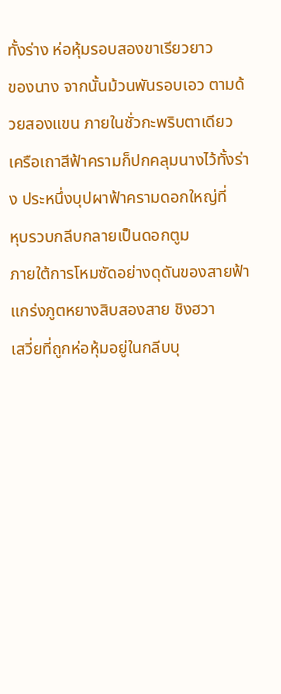ทั้งร่าง ห่อหุ้มรอบสองขาเรียวยาว
ของนาง จากนั้นม้วนพันรอบเอว ตามด้วยสองแขน ภายในชั่วกะพริบตาเดียว
เครือเถาสีฟ้าครามก็ปกคลุมนางไว้ทั้งร่าง ประหนึ่งบุปผาฟ้าครามดอกใหญ่ที่
หุบรวบกลีบกลายเป็นดอกตูม
ภายใต้การโหมซัดอย่างดุดันของสายฟ้าแกร่งภูตหยางสิบสองสาย ชิงฮวา
เสวี่ยที่ถูกห่อหุ้มอยู่ในกลีบบุ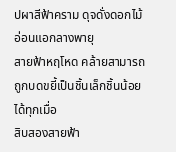ปผาสีฟ้าคราม ดุจดั่งดอกไม้อ่อนแอกลางพายุ
สายฟ้าหฤโหด คล้ายสามารถถูกบดขยี้เป็นชิ้นเล็กชิ้นน้อยได้ทุกเมื่อ
สิบสองสายฟ้า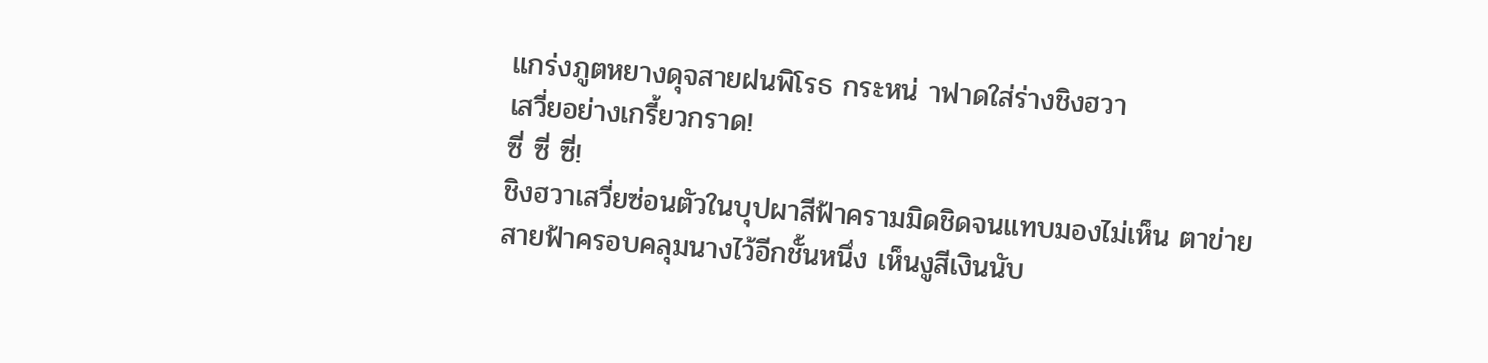แกร่งภูตหยางดุจสายฝนพิโรธ กระหน่ าฟาดใส่ร่างชิงฮวา
เสวี่ยอย่างเกรี้ยวกราด!
ซี่ ซี่ ซี่!
ชิงฮวาเสวี่ยซ่อนตัวในบุปผาสีฟ้าครามมิดชิดจนแทบมองไม่เห็น ตาข่าย
สายฟ้าครอบคลุมนางไว้อีกชั้นหนึ่ง เห็นงูสีเงินนับ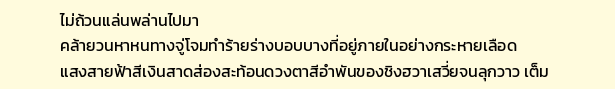ไม่ถ้วนแล่นพล่านไปมา
คล้ายวนหาหนทางจู่โจมทำร้ายร่างบอบบางที่อยู่ภายในอย่างกระหายเลือด
แสงสายฟ้าสีเงินสาดส่องสะท้อนดวงตาสีอำพันของชิงฮวาเสวี่ยจนลุกวาว เต็ม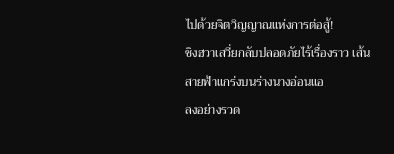ไปด้วยจิตวิญญาณแห่งการต่อสู้!
ชิงฮวาเสวี่ยกลับปลอดภัยไร้เรื่องราว เส้นสายฟ้าแกร่งบนร่างนางอ่อนแอ
ลงอย่างรวด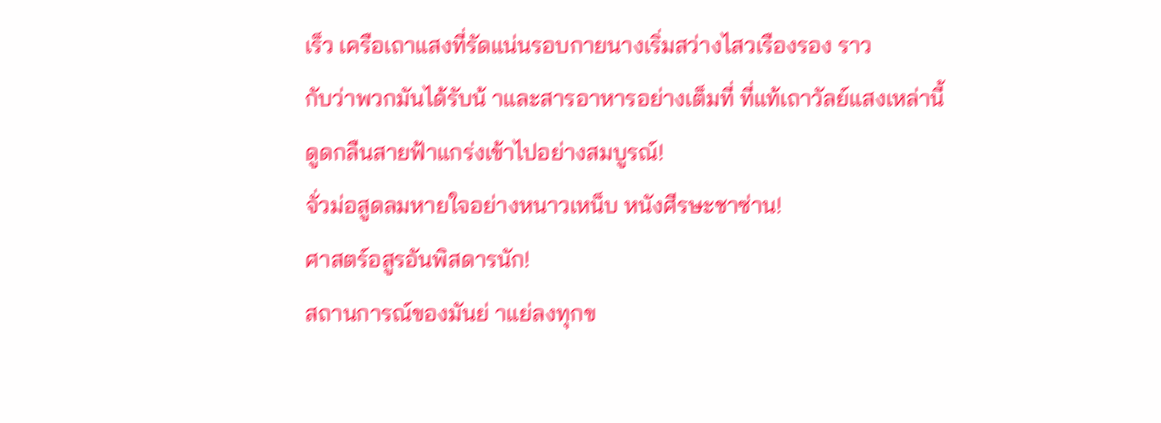เร็ว เครือเถาแสงที่รัดแน่นรอบกายนางเริ่มสว่างไสวเรืองรอง ราว
กับว่าพวกมันได้รับน้ าและสารอาหารอย่างเต็มที่ ที่แท้เถาวัลย์แสงเหล่านี้
ดูดกลืนสายฟ้าแกร่งเข้าไปอย่างสมบูรณ์!
จั่วม่อสูดลมหายใจอย่างหนาวเหน็บ หนังศีรษะชาซ่าน!
ศาสตร์อสูรอันพิสดารนัก!
สถานการณ์ของมันย่ าแย่ลงทุกข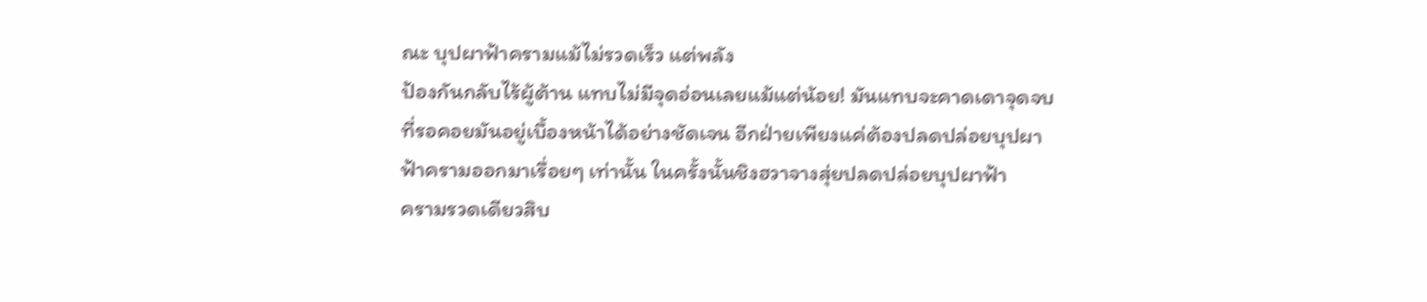ณะ บุปผาฟ้าครามแม้ไม่รวดเร็ว แต่พลัง
ป้องกันกลับไร้ผู้ต้าน แทบไม่มีจุดอ่อนเลยแม้แต่น้อย! มันแทบจะคาดเดาจุดจบ
ที่รอคอยมันอยู่เบื้องหน้าได้อย่างชัดเจน อีกฝ่ายเพียงแค่ต้องปลดปล่อยบุปผา
ฟ้าครามออกมาเรื่อยๆ เท่านั้น ในครั้งนั้นชิงฮวาจางสุ่ยปลดปล่อยบุปผาฟ้า
ครามรวดเดียวสิบ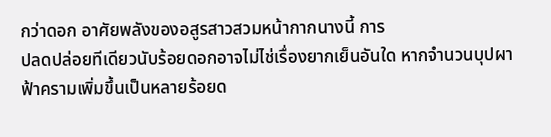กว่าดอก อาศัยพลังของอสูรสาวสวมหน้ากากนางนี้ การ
ปลดปล่อยทีเดียวนับร้อยดอกอาจไม่ไช่เรื่องยากเย็นอันใด หากจำนวนบุปผา
ฟ้าครามเพิ่มขึ้นเป็นหลายร้อยด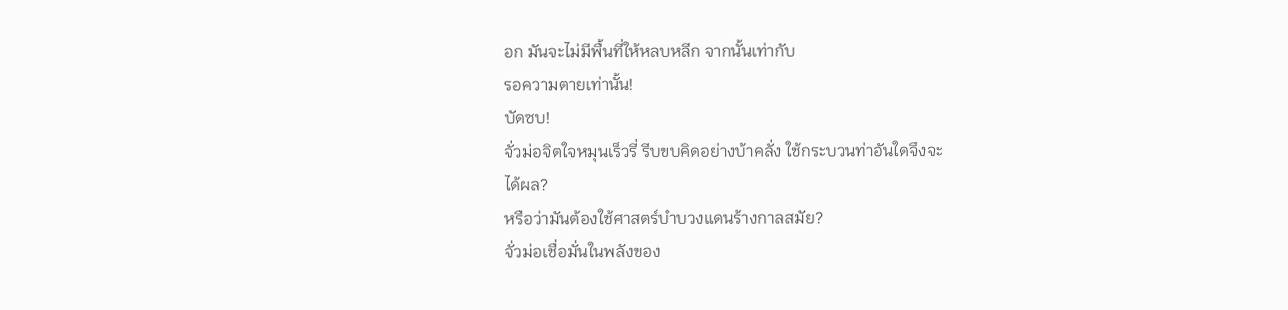อก มันจะไม่มีพื้นที่ให้หลบหลีก จากนั้นเท่ากับ
รอความตายเท่านั้น!
บัดซบ!
จั่วม่อจิตใจหมุนเร็วรี่ รีบขบคิดอย่างบ้าคลั่ง ใช้กระบวนท่าอันใดจึงจะ
ได้ผล?
หรือว่ามันต้องใช้ศาสตร์บำบวงแดนร้างกาลสมัย?
จั่วม่อเชื่อมั่นในพลังของ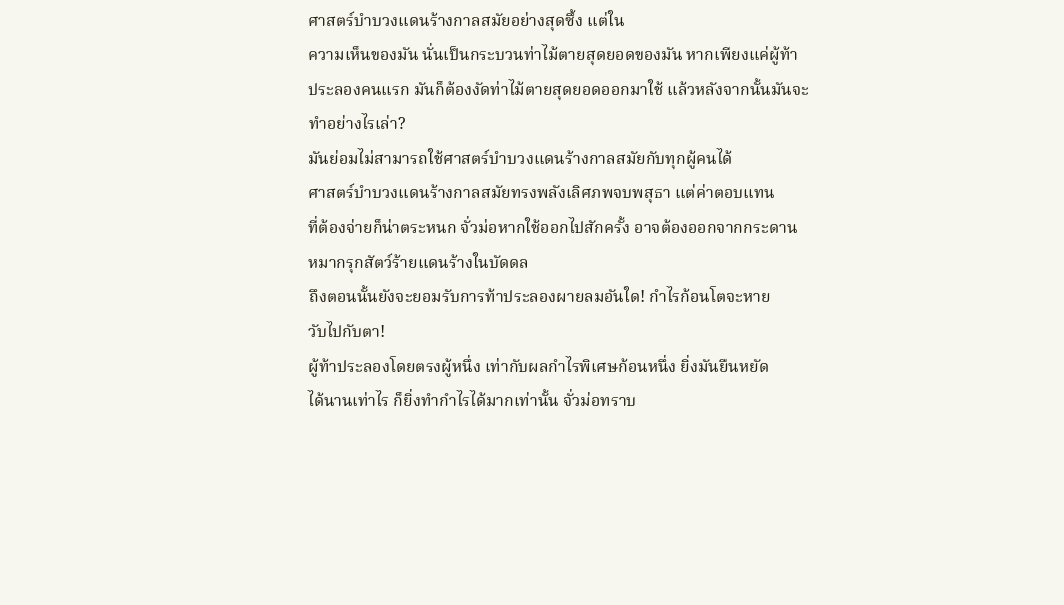ศาสตร์บำบวงแดนร้างกาลสมัยอย่างสุดซึ้ง แต่ใน
ความเห็นของมัน นั่นเป็นกระบวนท่าไม้ตายสุดยอดของมัน หากเพียงแค่ผู้ท้า
ประลองคนแรก มันก็ต้องงัดท่าไม้ตายสุดยอดออกมาใช้ แล้วหลังจากนั้นมันจะ
ทำอย่างไรเล่า?
มันย่อมไม่สามารถใช้ศาสตร์บำบวงแดนร้างกาลสมัยกับทุกผู้คนได้
ศาสตร์บำบวงแดนร้างกาลสมัยทรงพลังเลิศภพจบพสุธา แต่ค่าตอบแทน
ที่ต้องจ่ายก็น่าตระหนก จั่วม่อหากใช้ออกไปสักครั้ง อาจต้องออกจากกระดาน
หมากรุกสัตว์ร้ายแดนร้างในบัดดล
ถึงตอนนั้นยังจะยอมรับการท้าประลองผายลมอันใด! กำไรก้อนโตจะหาย
วับไปกับตา!
ผู้ท้าประลองโดยตรงผู้หนึ่ง เท่ากับผลกำไรพิเศษก้อนหนึ่ง ยิ่งมันยืนหยัด
ได้นานเท่าไร ก็ยิ่งทำกำไรได้มากเท่านั้น จั่วม่อทราบ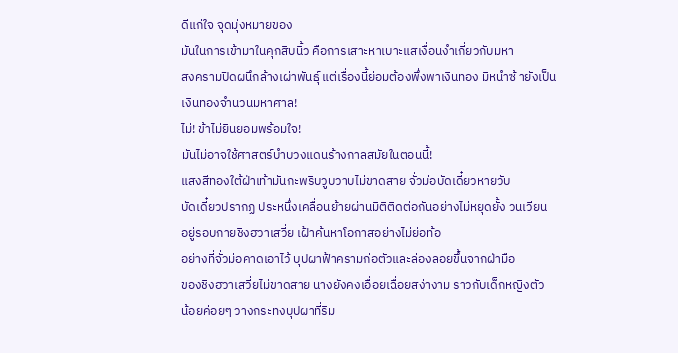ดีแก่ใจ จุดมุ่งหมายของ
มันในการเข้ามาในคุกสิบนิ้ว คือการเสาะหาเบาะแสเงื่อนงำเกี่ยวกับมหา
สงครามปิดผนึกล้างเผ่าพันธุ์ แต่เรื่องนี้ย่อมต้องพึ่งพาเงินทอง มิหนำซ้ ายังเป็น
เงินทองจำนวนมหาศาล!
ไม่! ข้าไม่ยินยอมพร้อมใจ!
มันไม่อาจใช้ศาสตร์บำบวงแดนร้างกาลสมัยในตอนนี้!
แสงสีทองใต้ฝ่าเท้ามันกะพริบวูบวาบไม่ขาดสาย จั่วม่อบัดเดี๋ยวหายวับ
บัดเดี๋ยวปรากฏ ประหนึ่งเคลื่อนย้ายผ่านมิติติดต่อกันอย่างไม่หยุดยั้ง วนเวียน
อยู่รอบกายชิงฮวาเสวี่ย เฝ้าค้นหาโอกาสอย่างไม่ย่อท้อ
อย่างที่จั่วม่อคาดเอาไว้ บุปผาฟ้าครามก่อตัวและล่องลอยขึ้นจากฝ่ามือ
ของชิงฮวาเสวี่ยไม่ขาดสาย นางยังคงเอื่อยเฉื่อยสง่างาม ราวกับเด็กหญิงตัว
น้อยค่อยๆ วางกระทงบุปผาที่ริม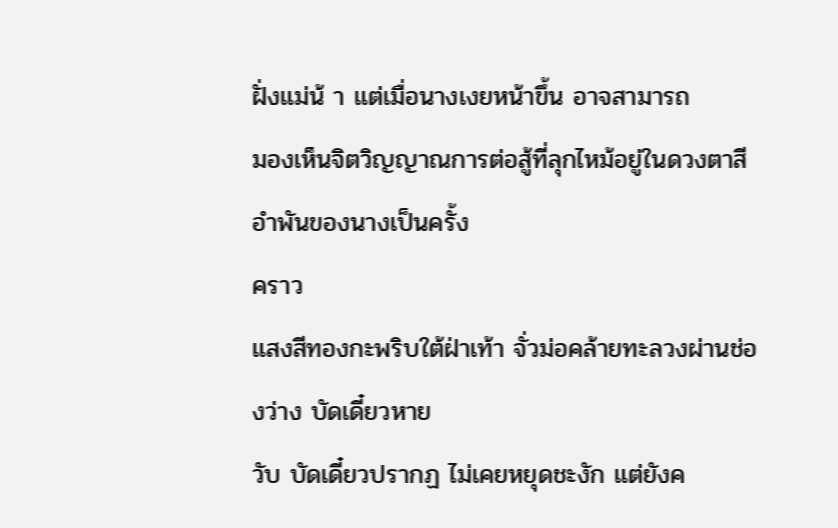ฝั่งแม่น้ า แต่เมื่อนางเงยหน้าขึ้น อาจสามารถ
มองเห็นจิตวิญญาณการต่อสู้ที่ลุกไหม้อยู่ในดวงตาสีอำพันของนางเป็นครั้ง
คราว
แสงสีทองกะพริบใต้ฝ่าเท้า จั่วม่อคล้ายทะลวงผ่านช่องว่าง บัดเดี๋ยวหาย
วับ บัดเดี๋ยวปรากฏ ไม่เคยหยุดชะงัก แต่ยังค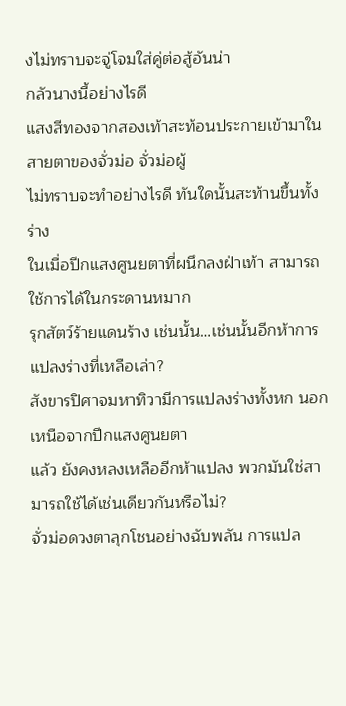งไม่ทราบจะจู่โจมใส่คู่ต่อสู้อันน่า
กลัวนางนี้อย่างไรดี
แสงสีทองจากสองเท้าสะท้อนประกายเข้ามาในสายตาของจั่วม่อ จั่วม่อผู้
ไม่ทราบจะทำอย่างไรดี ทันใดนั้นสะท้านขึ้นทั้งร่าง
ในเมื่อปีกแสงศูนยตาที่ผนึกลงฝ่าเท้า สามารถใช้การได้ในกระดานหมาก
รุกสัตว์ร้ายแดนร้าง เช่นนั้น…เช่นนั้นอีกห้าการแปลงร่างที่เหลือเล่า?
สังขารปิศาจมหาทิวามีการแปลงร่างทั้งหก นอกเหนือจากปีกแสงศูนยตา
แล้ว ยังคงหลงเหลืออีกห้าแปลง พวกมันใช่สามารถใช้ได้เช่นเดียวกันหรือไม่?
จั่วม่อดวงตาลุกโชนอย่างฉับพลัน การแปล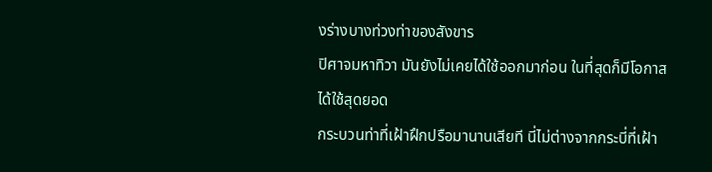งร่างบางท่วงท่าของสังขาร
ปิศาจมหาทิวา มันยังไม่เคยได้ใช้ออกมาก่อน ในที่สุดก็มีโอกาสได้ใช้สุดยอด
กระบวนท่าที่เฝ้าฝึกปรือมานานเสียที นี่ไม่ต่างจากกระบี่ที่เฝ้า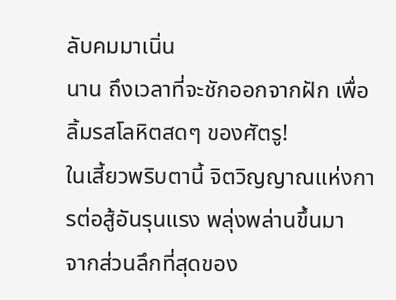ลับคมมาเนิ่น
นาน ถึงเวลาที่จะชักออกจากฝัก เพื่อลิ้มรสโลหิตสดๆ ของศัตรู!
ในเสี้ยวพริบตานี้ จิตวิญญาณแห่งการต่อสู้อันรุนแรง พลุ่งพล่านขึ้นมา
จากส่วนลึกที่สุดของ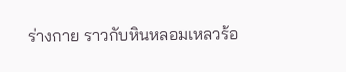ร่างกาย ราวกับหินหลอมเหลวร้อ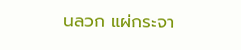นลวก แผ่กระจา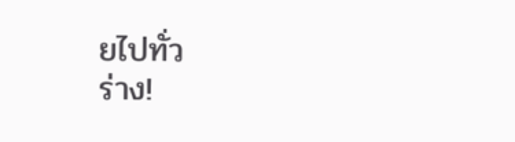ยไปทั่ว
ร่าง!